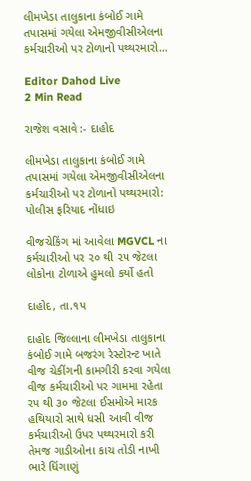લીમખેડા તાલુકાના કંબોઈ ગામે તપાસમાં ગયેલા એમજીવીસીએલના કર્મચારીઓ પર ટોળાનો પથ્થરમારો…

Editor Dahod Live
2 Min Read

રાજેશ વસાવે :- દાહોદ

લીમખેડા તાલુકાના કંબોઈ ગામે તપાસમાં ગયેલા એમજીવીસીએલના કર્મચારીઓ પર ટોળાનો પથ્થરમારો: પોલીસ ફરિયાદ નોંધાઇ

વીજચેકિંગ માં આવેલા MGVCL ના કર્મચારીઓ પર ૨૦ થી ૨૫ જેટલા લોકોના ટોળાએ હુમલો કર્યો હતો

દાહોદ, તા.૧પ

દાહોદ જિલ્લાના લીમખેડા તાલુકાના કંબોઈ ગામે બજરંગ રેસ્ટોરન્ટ ખાતે વીજ ચેકીંગની કામગીરી કરવા ગયેલા વીજ કર્મચારીઓ પર ગામમા રહેતા રપ થી ૩૦ જેટલા ઈસમોએ મારક હથિયારો સાથે ધસી આવી વીજ કર્મચારીઓ ઉપર પથ્થરમારો કરી તેમજ ગાડીઓના કાચ તોડી નાખી ભારે ધિંગાણું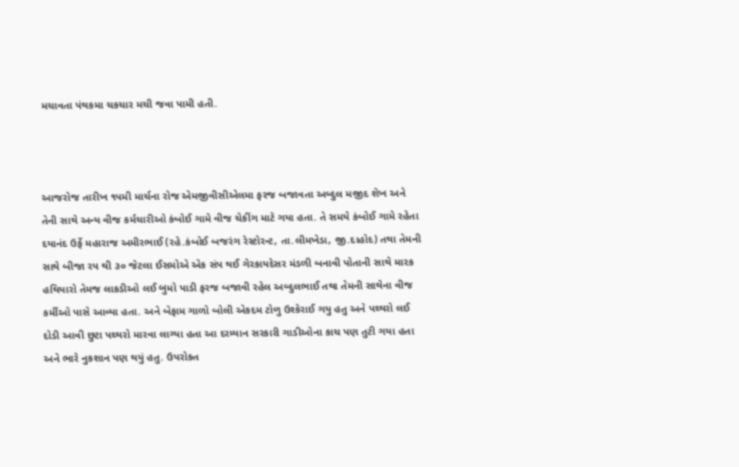મચાવતા પંથકમા ચકચાર મચી જવા પામી હતી.



આજરોજ તારીખ ૧પમી માર્ચના રોજ એમજીવીસીએલમા ફરજ બજાવતા અબ્દુલ મજીદ શેખ અને તેની સાથે અન્ય વીજ કર્મચારીઓ કંબોઈ ગામે વીજ ચેકીંગ માટે ગયા હતા. તે સમયે કંબોઈ ગામે રહેતા દયાનંદ ઉર્ફે મહારાજ અમીરભાઈ (રહે.કંબોઈ બજરંગ રેસ્ટોરન્ટ, તા.લીમખેડા, જી.દાહોદ) તથા તેમની સાથે બીજા રપ થી ૩૦ જેટલા ઈસમોએ એક સંપ થઈ ગેરકાયદેસર મંડળી બનાવી પોતાની સાથે મારક હથિયારો તેમજ લાકડીઓ લઈ બુમો પાડી ફરજ બજાવી રહેલ અબ્દુલભાઈ તથા તેમની સાથેના વીજ કર્મીઓ પાસે આવ્યા હતા. અને બેફામ ગાળો બોલી એકદમ ટોળુ ઉશ્કેરાઈ ગયુ હતુ અને પથ્થરો લઈ દોડી આવી છુટા પથ્થરો મારવા લાગ્યા હતા આ દરમ્યાન સરકારી ગાડીઓના કાચ પણ તુટી ગયા હતા અને ભારે નુકશાન પણ થયું હતુ. ઉપરોક્ત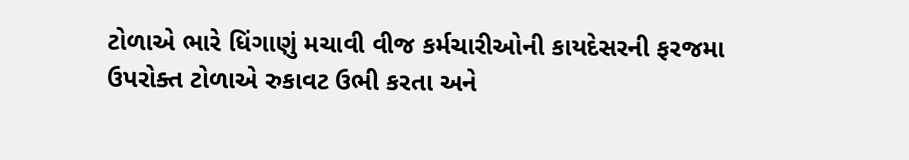ટોળાએ ભારે ધિંગાણું મચાવી વીજ કર્મચારીઓની કાયદેસરની ફરજમા ઉપરોક્ત ટોળાએ રુકાવટ ઉભી કરતા અને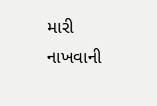મારી નાખવાની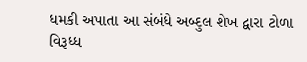ધમકી અપાતા આ સંબંધે અબ્દુલ શેખ દ્વારા ટોળા વિરૂધ્ધ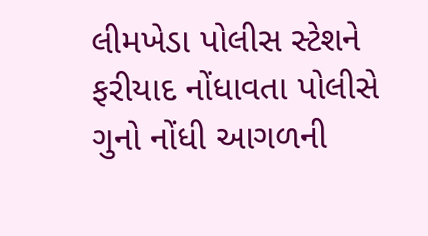લીમખેડા પોલીસ સ્ટેશને ફરીયાદ નોંધાવતા પોલીસે ગુનો નોંધી આગળની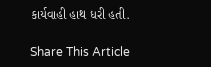કાર્યવાહી હાથ ધરી હતી.

Share This Article